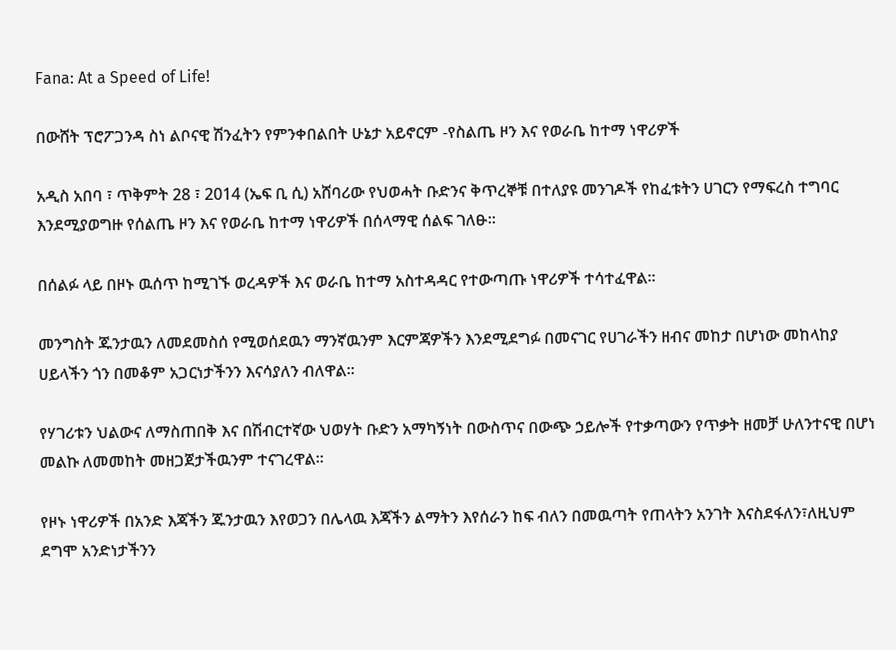Fana: At a Speed of Life!

በውሸት ፕሮፖጋንዳ ስነ ልቦናዊ ሽንፈትን የምንቀበልበት ሁኔታ አይኖርም -የስልጤ ዞን እና የወራቤ ከተማ ነዋሪዎች

አዲስ አበባ ፣ ጥቅምት 28 ፣ 2014 (ኤፍ ቢ ሲ) አሸባሪው የህወሓት ቡድንና ቅጥረኞቹ በተለያዩ መንገዶች የከፈቱትን ሀገርን የማፍረስ ተግባር እንደሚያወግዙ የሰልጤ ዞን እና የወራቤ ከተማ ነዋሪዎች በሰላማዊ ሰልፍ ገለፁ፡፡

በሰልፉ ላይ በዞኑ ዉሰጥ ከሚገኙ ወረዳዎች እና ወራቤ ከተማ አስተዳዳር የተውጣጡ ነዋሪዎች ተሳተፈዋል፡፡

መንግስት ጁንታዉን ለመደመስሰ የሚወሰደዉን ማንኛዉንም እርምጃዎችን እንደሚደግፉ በመናገር የሀገራችን ዘብና መከታ በሆነው መከላከያ ሀይላችን ጎን በመቆም አጋርነታችንን እናሳያለን ብለዋል፡፡

የሃገሪቱን ህልውና ለማስጠበቅ እና በሽብርተኛው ህወሃት ቡድን አማካኝነት በውስጥና በውጭ ኃይሎች የተቃጣውን የጥቃት ዘመቻ ሁለንተናዊ በሆነ መልኩ ለመመከት መዘጋጀታችዉንም ተናገረዋል፡፡

የዞኑ ነዋሪዎች በአንድ እጃችን ጁንታዉን እየወጋን በሌላዉ እጃችን ልማትን እየሰራን ከፍ ብለን በመዉጣት የጠላትን አንገት እናስደፋለን፣ለዚህም ደግሞ አንድነታችንን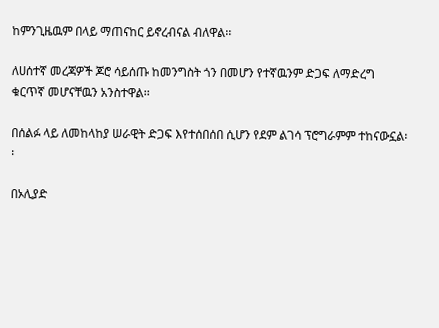ከምንጊዜዉም በላይ ማጠናከር ይኖረብናል ብለዋል፡፡

ለሀሰተኛ መረጃዎች ጆሮ ሳይሰጡ ከመንግስት ጎን በመሆን የተኛዉንም ድጋፍ ለማድረግ ቁርጥኛ መሆናቸዉን አንስተዋል፡፡

በሰልፉ ላይ ለመከላከያ ሠራዊት ድጋፍ እየተሰበሰበ ሲሆን የደም ልገሳ ፕሮግራምም ተከናውኗል፡፡

በኦሊያድ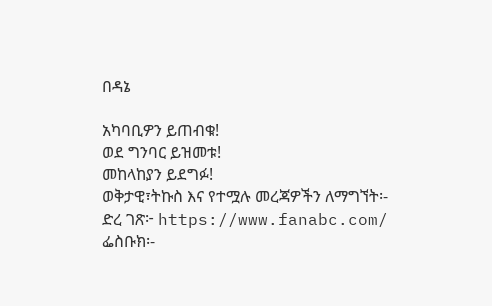በዳኔ

አካባቢዎን ይጠብቁ!
ወደ ግንባር ይዝመቱ!
መከላከያን ይደግፉ!
ወቅታዊ፣ትኩስ እና የተሟሉ መረጃዎችን ለማግኘት፡-
ድረ ገጽ፦ https://www.fanabc.com/
ፌስቡክ፡-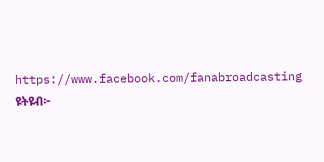https://www.facebook.com/fanabroadcasting
ዩትዩብ፦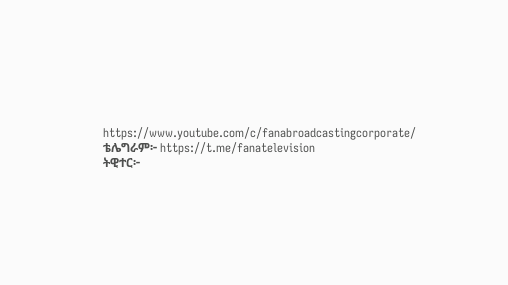https://www.youtube.com/c/fanabroadcastingcorporate/
ቴሌግራም፦ https://t.me/fanatelevision
ትዊተር፦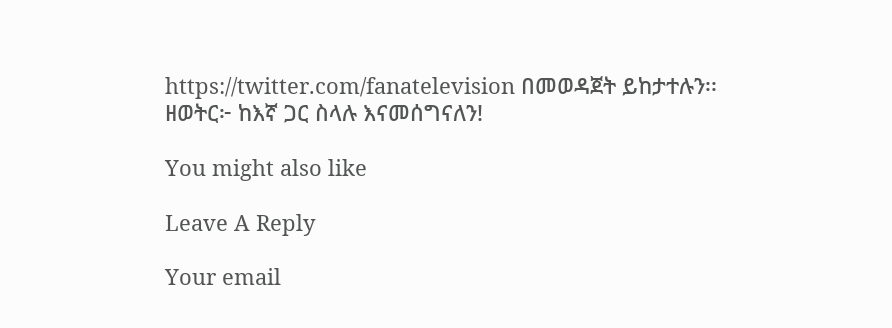https://twitter.com/fanatelevision በመወዳጀት ይከታተሉን፡፡
ዘወትር፦ ከእኛ ጋር ስላሉ እናመሰግናለን!

You might also like

Leave A Reply

Your email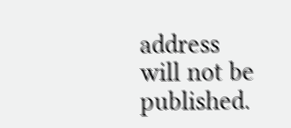address will not be published.